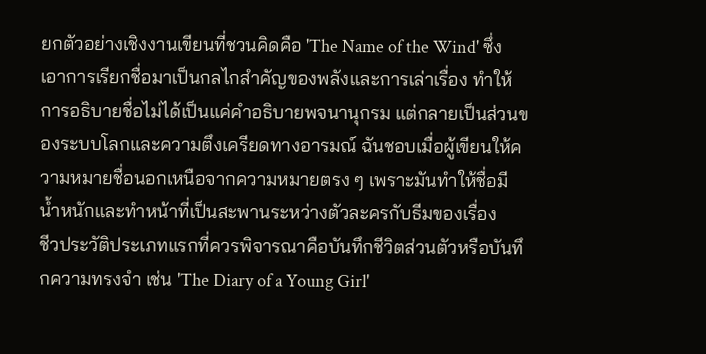ยกตัวอย่างเชิงงานเขียนที่ชวนคิดคือ 'The Name of the Wind' ซึ่งเอาการเรียกชื่อมาเป็นกลไกสำคัญของพลังและการเล่าเรื่อง ทำให้การอธิบายชื่อไม่ได้เป็นแค่คำอธิบายพจนานุกรม แต่กลายเป็นส่วนของระบบโลกและความตึงเครียดทางอารมณ์ ฉันชอบเมื่อผู้เขียนให้ความหมายชื่อนอกเหนือจากความหมายตรง ๆ เพราะมันทำให้ชื่อมีน้ำหนักและทำหน้าที่เป็นสะพานระหว่างตัวละครกับธีมของเรื่อง
ชีวประวัติประเภทแรกที่ควรพิจารณาคือบันทึกชีวิตส่วนตัวหรือบันทึกความทรงจำ เช่น 'The Diary of a Young Girl'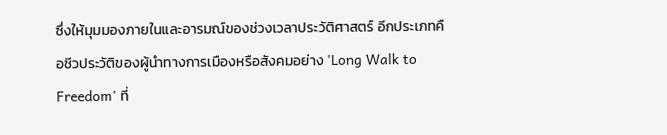ซึ่งให้มุมมองภายในและอารมณ์ของช่วงเวลาประวัติศาสตร์ อีกประเภทคือชีวประวัติของผู้นำทางการเมืองหรือสังคมอย่าง 'Long Walk to Freedom' ที่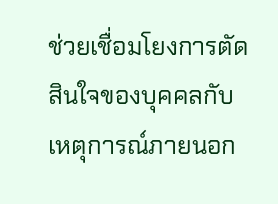ช่วยเชื่อมโยงการตัดสินใจของบุคคลกับเหตุการณ์ภายนอก